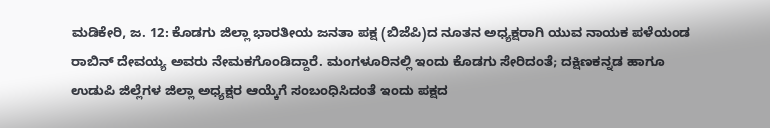ಮಡಿಕೇರಿ, ಜ. 12: ಕೊಡಗು ಜಿಲ್ಲಾ ಭಾರತೀಯ ಜನತಾ ಪಕ್ಷ (ಬಿಜೆಪಿ)ದ ನೂತನ ಅಧ್ಯಕ್ಷರಾಗಿ ಯುವ ನಾಯಕ ಪಳೆಯಂಡ ರಾಬಿನ್ ದೇವಯ್ಯ ಅವರು ನೇಮಕಗೊಂಡಿದ್ದಾರೆ. ಮಂಗಳೂರಿನಲ್ಲಿ ಇಂದು ಕೊಡಗು ಸೇರಿದಂತೆ; ದಕ್ಷಿಣಕನ್ನಡ ಹಾಗೂ ಉಡುಪಿ ಜಿಲ್ಲೆಗಳ ಜಿಲ್ಲಾ ಅಧ್ಯಕ್ಷರ ಆಯ್ಕೆಗೆ ಸಂಬಂಧಿಸಿದಂತೆ ಇಂದು ಪಕ್ಷದ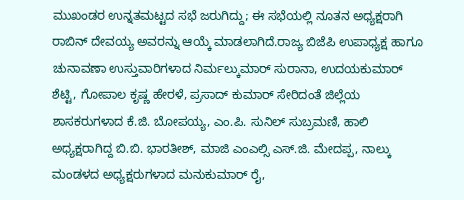ಮುಖಂಡರ ಉನ್ನತಮಟ್ಟದ ಸಭೆ ಜರುಗಿದ್ದು; ಈ ಸಭೆಯಲ್ಲಿ ನೂತನ ಅಧ್ಯಕ್ಷರಾಗಿ ರಾಬಿನ್ ದೇವಯ್ಯ ಅವರನ್ನು ಆಯ್ಕೆ ಮಾಡಲಾಗಿದೆ.ರಾಜ್ಯ ಬಿಜೆಪಿ ಉಪಾಧ್ಯಕ್ಷ ಹಾಗೂ ಚುನಾವಣಾ ಉಸ್ತುವಾರಿಗಳಾದ ನಿರ್ಮಲ್ಕುಮಾರ್ ಸುರಾನಾ, ಉದಯಕುಮಾರ್ ಶೆಟ್ಟಿ, ಗೋಪಾಲ ಕೃಷ್ಣ ಹೇರಳೆ, ಪ್ರಸಾದ್ ಕುಮಾರ್ ಸೇರಿದಂತೆ ಜಿಲ್ಲೆಯ ಶಾಸಕರುಗಳಾದ ಕೆ.ಜಿ. ಬೋಪಯ್ಯ, ಎಂ.ಪಿ. ಸುನಿಲ್ ಸುಬ್ರಮಣಿ, ಹಾಲಿ ಅಧ್ಯಕ್ಷರಾಗಿದ್ದ ಬಿ.ಬಿ. ಭಾರತೀಶ್, ಮಾಜಿ ಎಂಎಲ್ಸಿ ಎಸ್.ಜಿ. ಮೇದಪ್ಪ, ನಾಲ್ಕು ಮಂಡಳದ ಅಧ್ಯಕ್ಷರುಗಳಾದ ಮನುಕುಮಾರ್ ರೈ,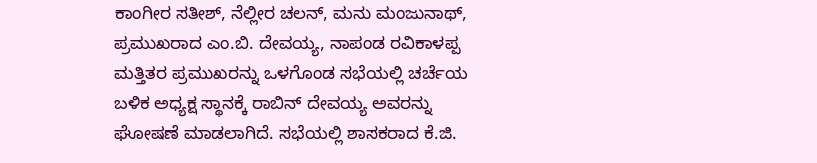ಕಾಂಗೀರ ಸತೀಶ್, ನೆಲ್ಲೀರ ಚಲನ್, ಮನು ಮಂಜುನಾಥ್, ಪ್ರಮುಖರಾದ ಎಂ.ಬಿ. ದೇವಯ್ಯ, ನಾಪಂಡ ರವಿಕಾಳಪ್ಪ ಮತ್ತಿತರ ಪ್ರಮುಖರನ್ನು ಒಳಗೊಂಡ ಸಭೆಯಲ್ಲಿ ಚರ್ಚೆಯ ಬಳಿಕ ಅಧ್ಯಕ್ಷ ಸ್ಥಾನಕ್ಕೆ ರಾಬಿನ್ ದೇವಯ್ಯ ಅವರನ್ನು ಘೋಷಣೆ ಮಾಡಲಾಗಿದೆ. ಸಭೆಯಲ್ಲಿ ಶಾಸಕರಾದ ಕೆ.ಜಿ.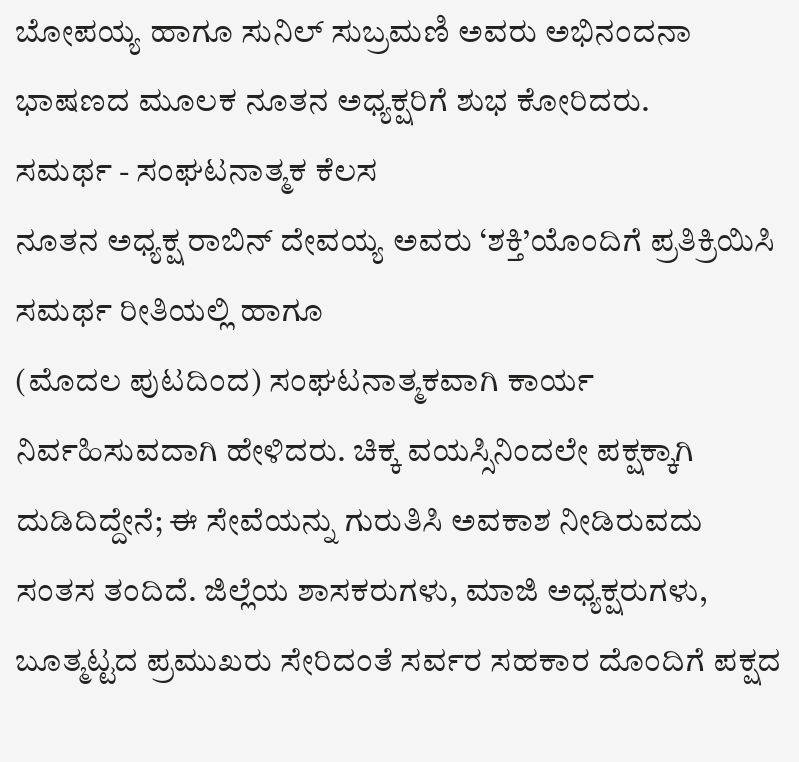ಬೋಪಯ್ಯ ಹಾಗೂ ಸುನಿಲ್ ಸುಬ್ರಮಣಿ ಅವರು ಅಭಿನಂದನಾ ಭಾಷಣದ ಮೂಲಕ ನೂತನ ಅಧ್ಯಕ್ಷರಿಗೆ ಶುಭ ಕೋರಿದರು.
ಸಮರ್ಥ - ಸಂಘಟನಾತ್ಮಕ ಕೆಲಸ
ನೂತನ ಅಧ್ಯಕ್ಷ ರಾಬಿನ್ ದೇವಯ್ಯ ಅವರು ‘ಶಕ್ತಿ’ಯೊಂದಿಗೆ ಪ್ರತಿಕ್ರಿಯಿಸಿ ಸಮರ್ಥ ರೀತಿಯಲ್ಲಿ ಹಾಗೂ
(ಮೊದಲ ಪುಟದಿಂದ) ಸಂಘಟನಾತ್ಮಕವಾಗಿ ಕಾರ್ಯ ನಿರ್ವಹಿಸುವದಾಗಿ ಹೇಳಿದರು. ಚಿಕ್ಕ ವಯಸ್ಸಿನಿಂದಲೇ ಪಕ್ಷಕ್ಕಾಗಿ ದುಡಿದಿದ್ದೇನೆ; ಈ ಸೇವೆಯನ್ನು ಗುರುತಿಸಿ ಅವಕಾಶ ನೀಡಿರುವದು ಸಂತಸ ತಂದಿದೆ. ಜಿಲ್ಲೆಯ ಶಾಸಕರುಗಳು, ಮಾಜಿ ಅಧ್ಯಕ್ಷರುಗಳು, ಬೂತ್ಮಟ್ಟದ ಪ್ರಮುಖರು ಸೇರಿದಂತೆ ಸರ್ವರ ಸಹಕಾರ ದೊಂದಿಗೆ ಪಕ್ಷದ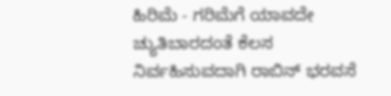ಹಿರಿಮೆ - ಗರಿಮೆಗೆ ಯಾವದೇ ಚ್ಯುತಿಬಾರದಂತೆ ಕೆಲಸ ನಿರ್ವಹಿಸುವದಾಗಿ ರಾಬಿನ್ ಭರವಸೆ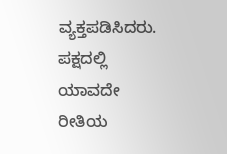ವ್ಯಕ್ತಪಡಿಸಿದರು. ಪಕ್ಷದಲ್ಲಿ ಯಾವದೇ ರೀತಿಯ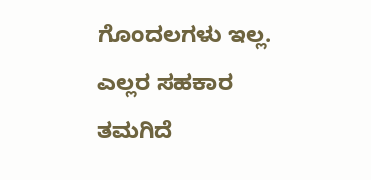ಗೊಂದಲಗಳು ಇಲ್ಲ. ಎಲ್ಲರ ಸಹಕಾರ ತಮಗಿದೆ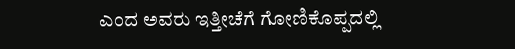ಎಂದ ಅವರು ಇತ್ತೀಚೆಗೆ ಗೋಣಿಕೊಪ್ಪದಲ್ಲಿ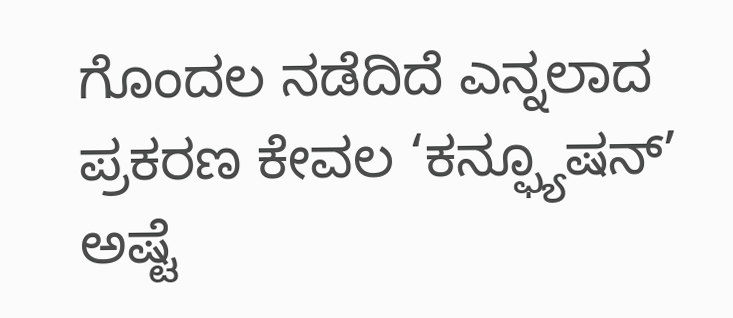ಗೊಂದಲ ನಡೆದಿದೆ ಎನ್ನಲಾದ ಪ್ರಕರಣ ಕೇವಲ ‘ಕನ್ಫ್ಯೂಷನ್’ ಅಷ್ಟೆ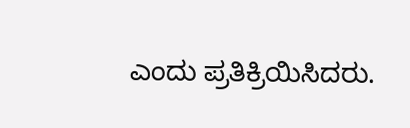ಎಂದು ಪ್ರತಿಕ್ರಿಯಿಸಿದರು.